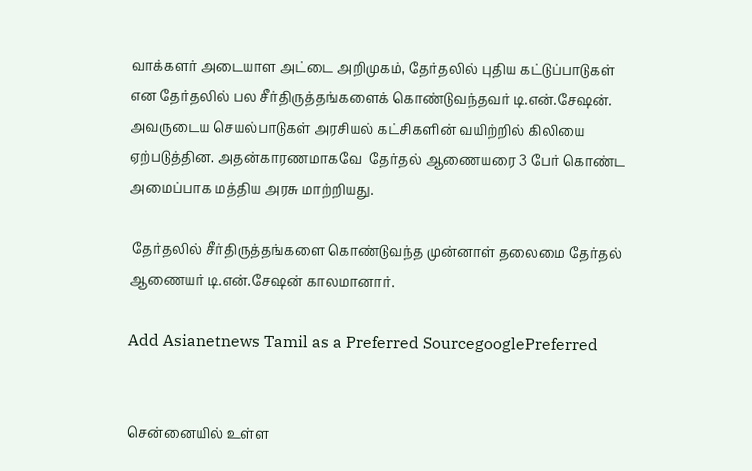வாக்களர் அடையாள அட்டை அறிமுகம், தேர்தலில் புதிய கட்டுப்பாடுகள் என தேர்தலில் பல சீர்திருத்தங்களைக் கொண்டுவந்தவர் டி.என்.சேஷன். அவருடைய செயல்பாடுகள் அரசியல் கட்சிகளின் வயிற்றில் கிலியை ஏற்படுத்தின. அதன்காரணமாகவே  தேர்தல் ஆணையரை 3 பேர் கொண்ட அமைப்பாக மத்திய அரசு மாற்றியது.

 தேர்தலில் சீர்திருத்தங்களை கொண்டுவந்த முன்னாள் தலைமை தேர்தல் ஆணையர் டி.என்.சேஷன் காலமானார்.

Add Asianetnews Tamil as a Preferred SourcegooglePreferred


சென்னையில் உள்ள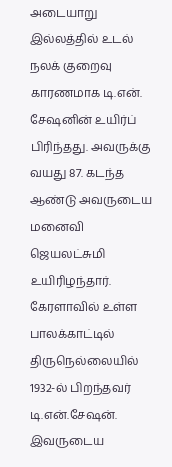அடையாறு இல்லத்தில் உடல் நலக் குறைவு காரணமாக டி.என். சேஷனின் உயிர்ப் பிரிந்தது. அவருக்கு வயது 87. கடந்த ஆண்டு அவருடைய மனைவி ஜெயலட்சுமி உயிரிழந்தார். கேரளாவில் உள்ள பாலக்காட்டில் திருநெல்லையில் 1932-ல் பிறந்தவர் டி.என்.சேஷன். இவருடைய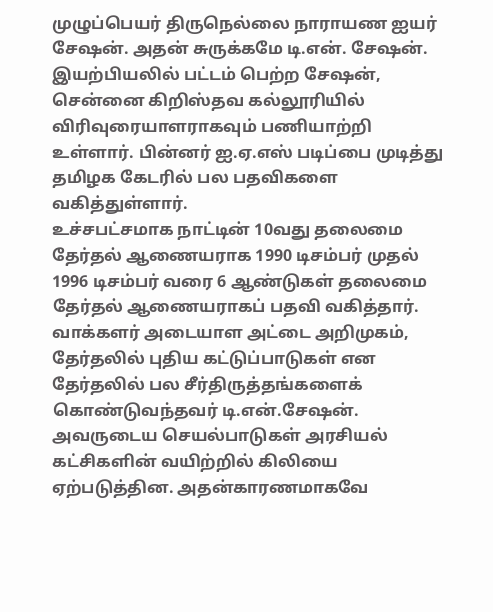முழுப்பெயர் திருநெல்லை நாராயண ஐயர் சேஷன். அதன் சுருக்கமே டி.என். சேஷன். இயற்பியலில் பட்டம் பெற்ற சேஷன், சென்னை கிறிஸ்தவ கல்லூரியில் விரிவுரையாளராகவும் பணியாற்றி உள்ளார். பின்னர் ஐ.ஏ.எஸ் படிப்பை முடித்து தமிழக கேடரில் பல பதவிகளை வகித்துள்ளார்.
உச்சபட்சமாக நாட்டின் 10வது தலைமை தேர்தல் ஆணையராக 1990 டிசம்பர் முதல் 1996 டிசம்பர் வரை 6 ஆண்டுகள் தலைமை தேர்தல் ஆணையராகப் பதவி வகித்தார். வாக்களர் அடையாள அட்டை அறிமுகம், தேர்தலில் புதிய கட்டுப்பாடுகள் என தேர்தலில் பல சீர்திருத்தங்களைக் கொண்டுவந்தவர் டி.என்.சேஷன். அவருடைய செயல்பாடுகள் அரசியல் கட்சிகளின் வயிற்றில் கிலியை ஏற்படுத்தின. அதன்காரணமாகவே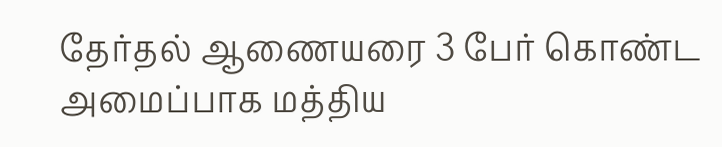தேர்தல் ஆணையரை 3 பேர் கொண்ட அமைப்பாக மத்திய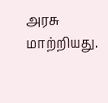அரசு மாற்றியது.